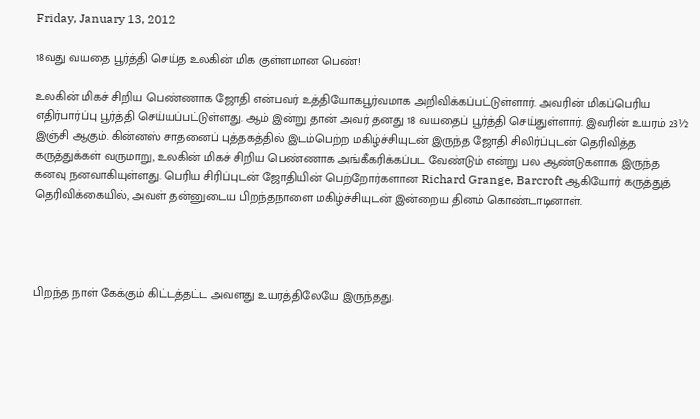Friday, January 13, 2012

18வது வயதை பூர்த்தி செய்த உலகின் மிக குள்ளமான பெண்!

உலகின் மிகச் சிறிய பெண்ணாக ஜோதி என்பவர் உத்தியோகபூர்வமாக அறிவிக்கப்பட்டுள்ளார். அவரின் மிகப்பெரிய எதிர்பார்ப்பு பூர்த்தி செய்யப்பட்டுள்ளது. ஆம் இன்று தான் அவர் தனது 18 வயதைப் பூர்த்தி செய்துள்ளார். இவரின் உயரம் 23½ இஞ்சி ஆகும். கின்னஸ் சாதனைப் புத்தகத்தில் இடம்பெற்ற மகிழ்ச்சியுடன் இருந்த ஜோதி சிலிர்ப்புடன் தெரிவித்த கருத்துக்கள் வருமாறு, உலகின் மிகச் சிறிய பெண்ணாக அங்கீகரிக்கப்பட வேண்டும் என்று பல ஆண்டுகளாக இருந்த கனவு நனவாகியுள்ளது. பெரிய சிரிப்புடன் ஜோதியின் பெற்றோர்களான Richard Grange, Barcroft ஆகியோர் கருத்துத் தெரிவிக்கையில், அவள் தன்னுடைய பிறந்தநாளை மகிழ்ச்சியுடன் இன்றைய தினம் கொண்டாடினாள்.




பிறந்த நாள் கேக்கும் கிட்டத்தட்ட அவளது உயரத்திலேயே இருந்தது.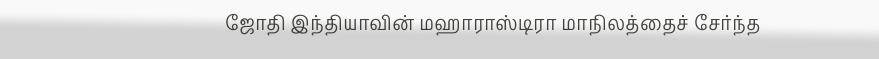ஜோதி இந்தியாவின் மஹாராஸ்டிரா மாநிலத்தைச் சேர்ந்த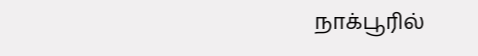நாக்பூரில்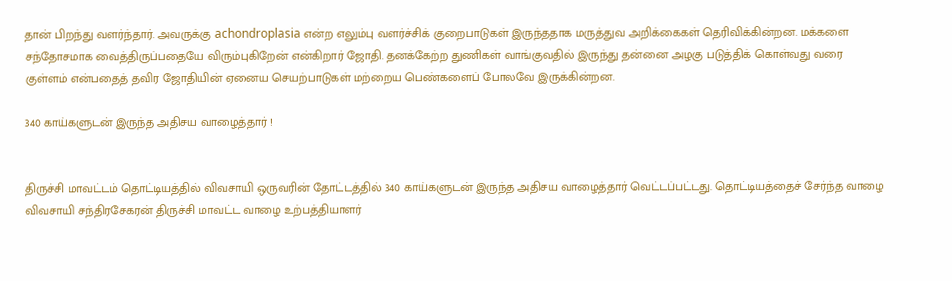தான் பிறந்து வளர்ந்தார். அவருக்கு achondroplasia என்ற எலும்பு வளர்ச்சிக் குறைபாடுகள் இருந்ததாக மருத்துவ அறிக்கைகள் தெரிவிக்கின்றன. மக்களை சந்தோசமாக வைத்திருப்பதையே விரும்புகிறேன் என்கிறார் ஜோதி. தனக்கேற்ற துணிகள் வாங்குவதில் இருந்து தன்னை அழகு படுத்திக் கொள்வது வரை குள்ளம் என்பதைத் தவிர ஜோதியின் ஏனைய செயற்பாடுகள் மற்றைய பெண்களைப் போலவே இருக்கின்றன.

340 காய்களுடன் இருந்த அதிசய வாழைத்தார் !


திருச்சி மாவட்டம் தொட்டியத்தில் விவசாயி ஒருவரின் தோட்டத்தில் 340 காய்களுடன் இருந்த அதிசய வாழைத்தார் வெட்டப்பட்டது. தொட்டியத்தைச் சேர்ந்த வாழை விவசாயி சந்திரசேகரன் திருச்சி மாவட்ட வாழை உற்பத்தியாளர்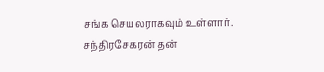சங்க செயலராகவும் உள்ளார். சந்திரசேகரன் தன்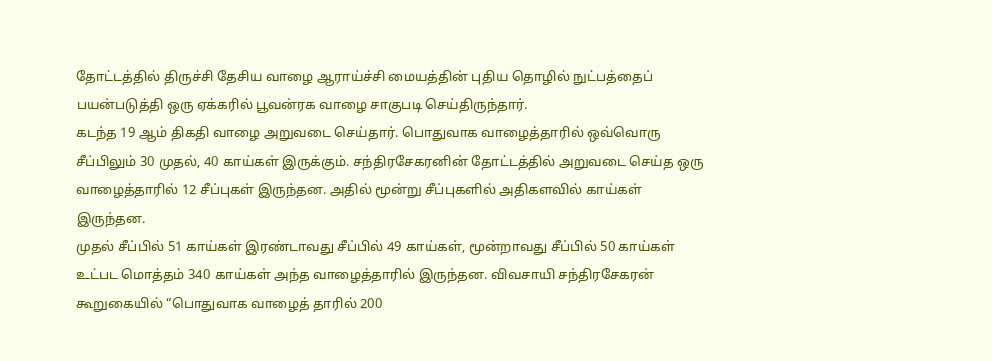தோட்டத்தில் திருச்சி தேசிய வாழை ஆராய்ச்சி மையத்தின் புதிய தொழில் நுட்பத்தைப் பயன்படுத்தி ஒரு ஏக்கரில் பூவன்ரக வாழை சாகுபடி செய்திருந்தார்.
கடந்த 19 ஆம் திகதி வாழை அறுவடை செய்தார். பொதுவாக வாழைத்தாரில் ஒவ்வொரு சீப்பிலும் 30 முதல், 40 காய்கள் இருக்கும். சந்திரசேகரனின் தோட்டத்தில் அறுவடை செய்த ஒரு வாழைத்தாரில் 12 சீப்புகள் இருந்தன. அதில் மூன்று சீப்புகளில் அதிகளவில் காய்கள் இருந்தன.
முதல் சீப்பில் 51 காய்கள் இரண்டாவது சீப்பில் 49 காய்கள், மூன்றாவது சீப்பில் 50 காய்கள் உட்பட மொத்தம் 340 காய்கள் அந்த வாழைத்தாரில் இருந்தன. விவசாயி சந்திரசேகரன் கூறுகையில் “பொதுவாக வாழைத் தாரில் 200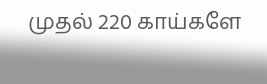முதல் 220 காய்களே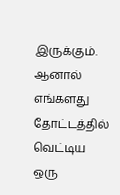இருக்கும். ஆனால் எங்களது தோட்டத்தில் வெட்டிய ஒரு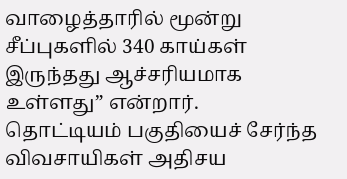வாழைத்தாரில் மூன்று சீப்புகளில் 340 காய்கள் இருந்தது ஆச்சரியமாக உள்ளது” என்றார்.
தொட்டியம் பகுதியைச் சேர்ந்த விவசாயிகள் அதிசய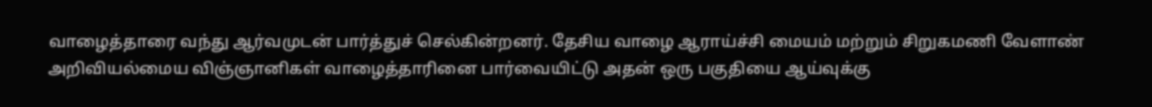வாழைத்தாரை வந்து ஆர்வமுடன் பார்த்துச் செல்கின்றனர். தேசிய வாழை ஆராய்ச்சி மையம் மற்றும் சிறுகமணி வேளாண் அறிவியல்மைய விஞ்ஞானிகள் வாழைத்தாரினை பார்வையிட்டு அதன் ஒரு பகுதியை ஆய்வுக்கு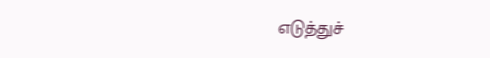எடுத்துச்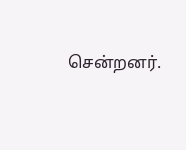சென்றனர்.